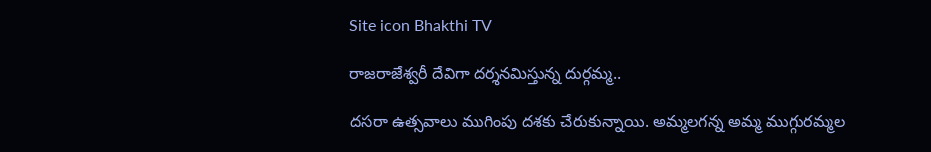Site icon Bhakthi TV

రాజరాజేశ్వరీ దేవిగా దర్శనమిస్తున్న దుర్గమ్మ..

దసరా ఉత్సవాలు ముగింపు దశకు చేరుకున్నాయి. అమ్మలగన్న అమ్మ ముగ్గురమ్మల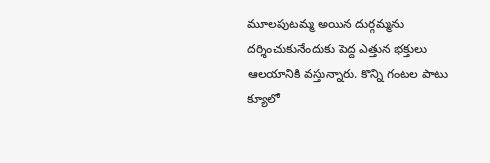మూలపుటమ్మ అయిన దుర్గమ్మను దర్శించుకునేందుకు పెద్ద ఎత్తున భక్తులు ఆలయానికి వస్తున్నారు. కొన్ని గంటల పాటు క్యూలో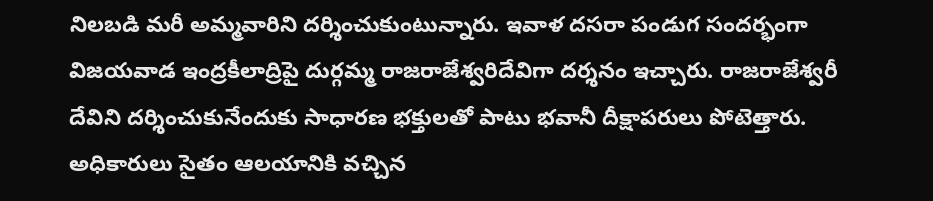నిలబడి మరీ అమ్మవారిని దర్శించుకుంటున్నారు. ఇవాళ దసరా పండుగ సందర్భంగా విజయవాడ ఇంద్రకీలాద్రిపై దుర్గమ్మ రాజరాజేశ్వరిదేవిగా దర్శనం ఇచ్చారు. రాజరాజేశ్వరీ దేవిని దర్శించుకునేందుకు సాధారణ భక్తులతో పాటు భవానీ దీక్షాపరులు పోటెత్తారు. అధికారులు సైతం ఆలయానికి వచ్చిన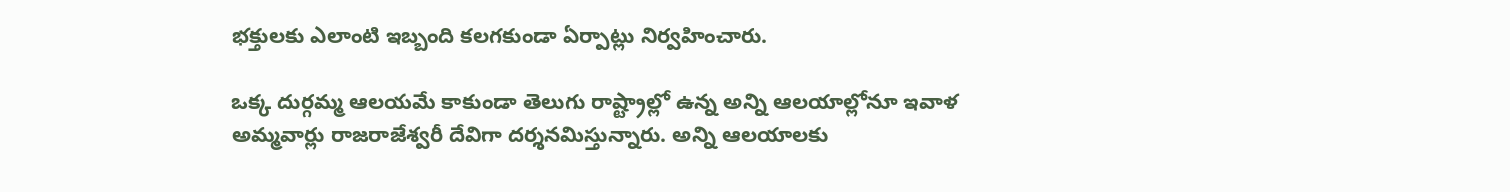భక్తులకు ఎలాంటి ఇబ్బంది కలగకుండా ఏర్పాట్లు నిర్వహించారు.

ఒక్క దుర్గమ్మ ఆలయమే కాకుండా తెలుగు రాష్ట్రాల్లో ఉన్న అన్ని ఆలయాల్లోనూ ఇవాళ అమ్మవార్లు రాజరాజేశ్వరీ దేవిగా దర్శనమిస్తున్నారు. అన్ని ఆలయాలకు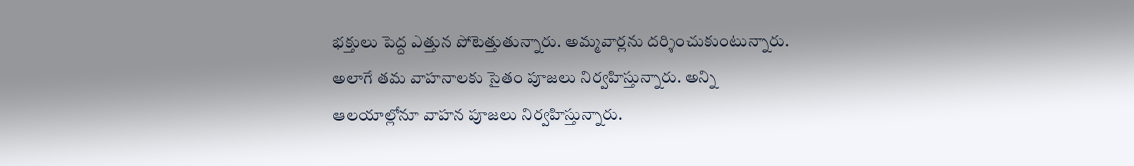భక్తులు పెద్ద ఎత్తున పోటెత్తుతున్నారు. అమ్మవార్లను దర్శించుకుంటున్నారు. అలాగే తమ వాహనాలకు సైతం పూజలు నిర్వహిస్తున్నారు. అన్ని ఆలయాల్లోనూ వాహన పూజలు నిర్వహిస్తున్నారు.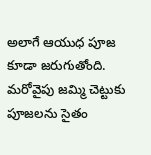అలాగే ఆయుధ పూజ కూడా జరుగుతోంది. మరోవైపు జమ్మి చెట్టుకు పూజలను సైతం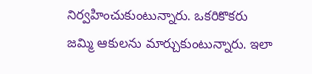నిర్వహించుకుంటున్నారు. ఒకరికొకరు జమ్మి ఆకులను మార్చుకుంటున్నారు. ఇలా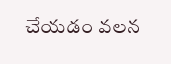చేయడం వలన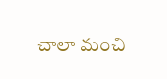చాలా మంచి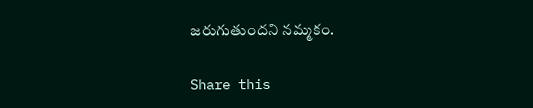జరుగుతుందని నమ్మకం.

Share this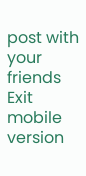post with your friends
Exit mobile version